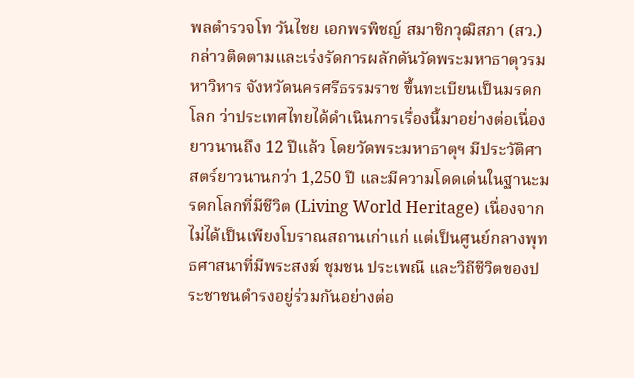พลตำรวจโท วันไชย เอกพรพิชญ์ สมาชิกวุฒิสภา (สว.) กล่าวติดตามและเร่งรัดการผลักดันวัดพระมหาธาตุวรมหาวิหาร จังหวัดนครศรีธรรมราช ขึ้นทะเบียนเป็นมรดกโลก ว่าประเทศไทยได้ดำเนินการเรื่องนี้มาอย่างต่อเนื่องยาวนานถึง 12 ปีแล้ว โดยวัดพระมหาธาตุฯ มีประวัติศาสตร์ยาวนานกว่า 1,250 ปี และมีความโดดเด่นในฐานะมรดกโลกที่มีชีวิต (Living World Heritage) เนื่องจากไม่ได้เป็นเพียงโบราณสถานเก่าแก่ แต่เป็นศูนย์กลางพุทธศาสนาที่มีพระสงฆ์ ชุมชน ประเพณี และวิถีชีวิตของประชาชนดำรงอยู่ร่วมกันอย่างต่อ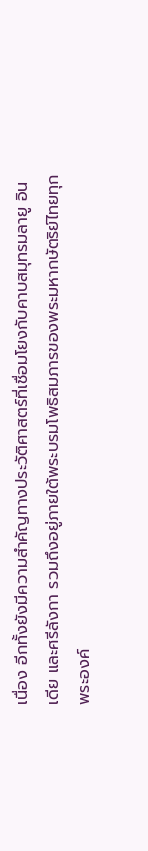เนื่อง อีกทั้งยังมีความสำคัญทางประวัติศาสตร์ที่เชื่อมโยงกับคาบสมุทรมลายู อินเดีย และศรีลังกา รวมถึงอยู่ภายใต้พระบรมโพธิสมภารของพระมหากษัตริย์ไทยทุกพระองค์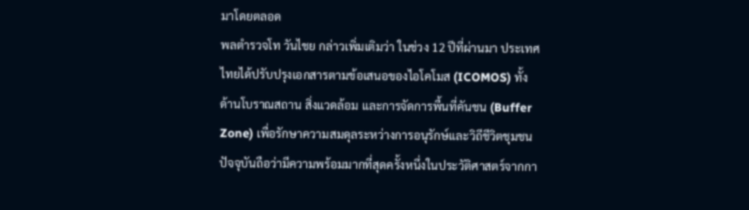มาโดยตลอด
พลตำรวจโท วันไชย กล่าวเพิ่มเติมว่า ในช่วง 12 ปีที่ผ่านมา ประเทศไทยได้ปรับปรุงเอกสารตามข้อเสนอของไอโคโมส (ICOMOS) ทั้งด้านโบราณสถาน สิ่งแวดล้อม และการจัดการพื้นที่คันชน (Buffer Zone) เพื่อรักษาความสมดุลระหว่างการอนุรักษ์และวิถีชีวิตชุมชน ปัจจุบันถือว่ามีความพร้อมมากที่สุดครั้งหนึ่งในประวัติศาสตร์จากกา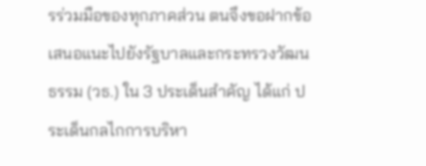รร่วมมือของทุกภาคส่วน ตนจึงขอฝากข้อเสนอแนะไปยังรัฐบาลและกระทรวงวัฒนธรรม (วธ.) ใน 3 ประเด็นสำคัญ ได้แก่ ประเด็นกลไกการบริหา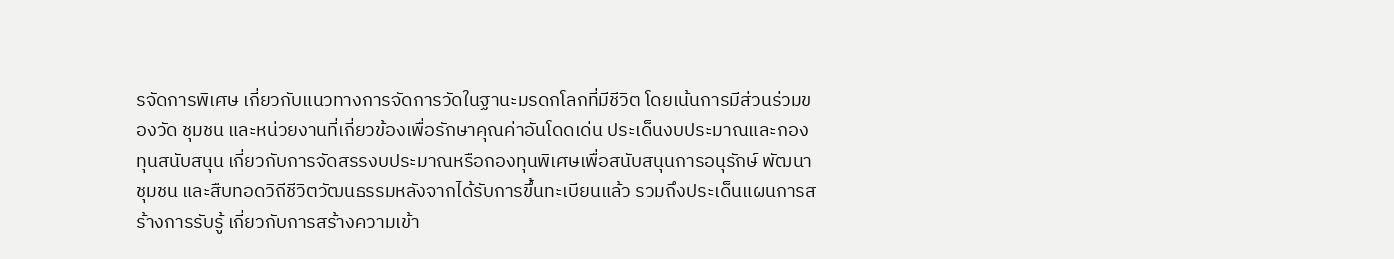รจัดการพิเศษ เกี่ยวกับแนวทางการจัดการวัดในฐานะมรดกโลกที่มีชีวิต โดยเน้นการมีส่วนร่วมของวัด ชุมชน และหน่วยงานที่เกี่ยวข้องเพื่อรักษาคุณค่าอันโดดเด่น ประเด็นงบประมาณและกองทุนสนับสนุน เกี่ยวกับการจัดสรรงบประมาณหรือกองทุนพิเศษเพื่อสนับสนุนการอนุรักษ์ พัฒนาชุมชน และสืบทอดวิถีชีวิตวัฒนธรรมหลังจากได้รับการขึ้นทะเบียนแล้ว รวมถึงประเด็นแผนการสร้างการรับรู้ เกี่ยวกับการสร้างความเข้า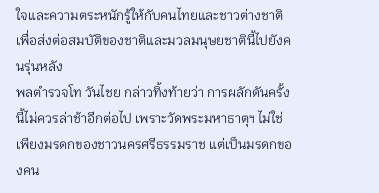ใจและความตระหนักรู้ให้กับคนไทยและชาวต่างชาติ เพื่อส่งต่อสมบัติของชาติและมวลมนุษยชาตินี้ไปยังคนรุ่นหลัง
พลตำรวจโท วันไชย กล่าวทิ้งท้ายว่า การผลักดันครั้งนี้ไม่ควรล่าช้าอีกต่อไป เพราะวัดพระมหาธาตุฯ ไม่ใช่เพียงมรดกของชาวนครศรีธรรมราช แต่เป็นมรดกของคน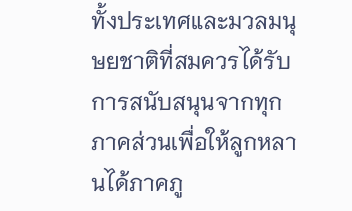ทั้งประเทศและมวลมนุษยชาติที่สมควรได้รับการสนับสนุนจากทุกภาคส่วนเพื่อให้ลูกหลานได้ภาคภู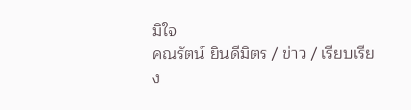มิใจ
คณรัตน์ ยินดีมิตร / ข่าว / เรียบเรียง